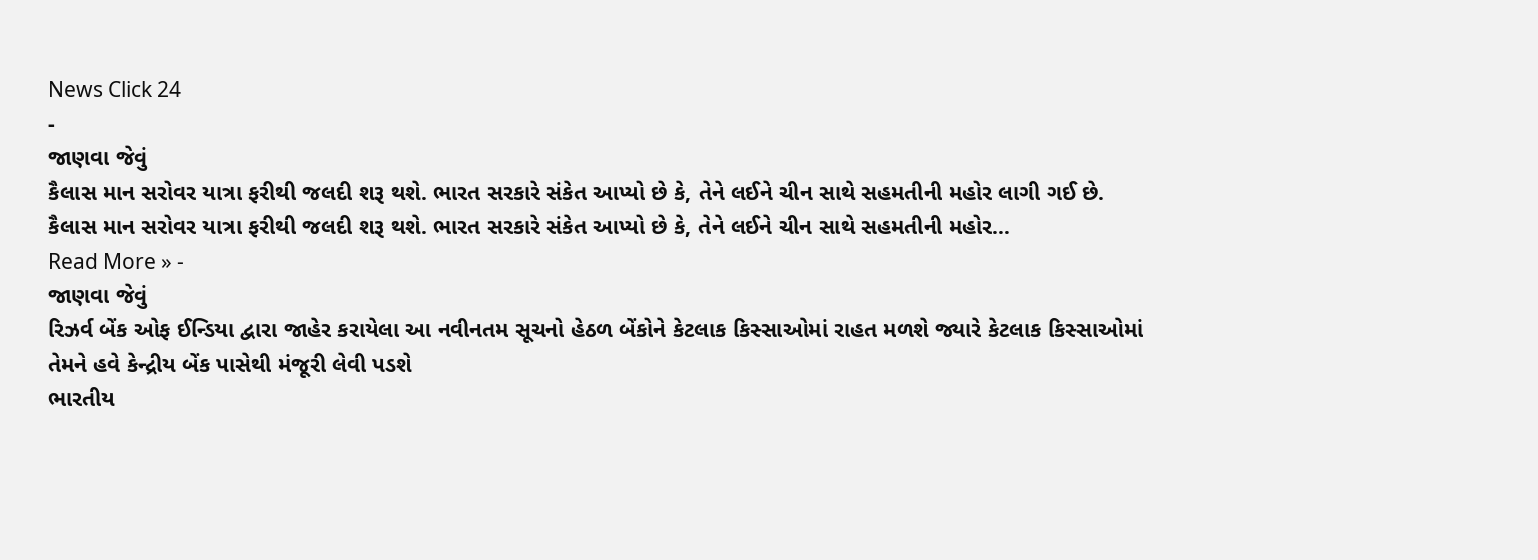News Click 24
-
જાણવા જેવું
કૈલાસ માન સરોવર યાત્રા ફરીથી જલદી શરૂ થશે. ભારત સરકારે સંકેત આપ્યો છે કે, તેને લઈને ચીન સાથે સહમતીની મહોર લાગી ગઈ છે.
કૈલાસ માન સરોવર યાત્રા ફરીથી જલદી શરૂ થશે. ભારત સરકારે સંકેત આપ્યો છે કે, તેને લઈને ચીન સાથે સહમતીની મહોર…
Read More » -
જાણવા જેવું
રિઝર્વ બેંક ઓફ ઈન્ડિયા દ્વારા જાહેર કરાયેલા આ નવીનતમ સૂચનો હેઠળ બેંકોને કેટલાક કિસ્સાઓમાં રાહત મળશે જ્યારે કેટલાક કિસ્સાઓમાં તેમને હવે કેન્દ્રીય બેંક પાસેથી મંજૂરી લેવી પડશે
ભારતીય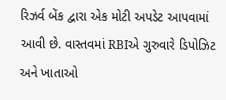રિઝર્વ બેંક દ્વારા એક મોટી અપડેટ આપવામાં આવી છે. વાસ્તવમાં RBIએ ગુરુવારે ડિપોઝિટ અને ખાતાઓ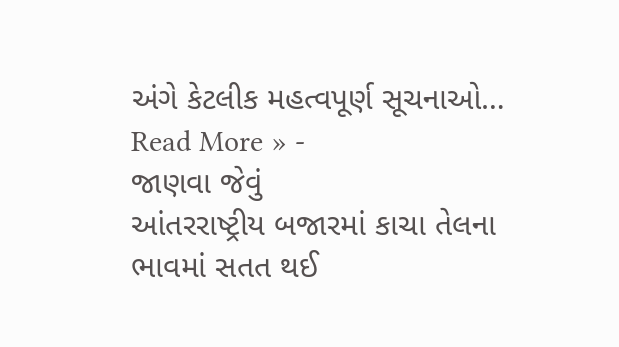અંગે કેટલીક મહત્વપૂર્ણ સૂચનાઓ…
Read More » -
જાણવા જેવું
આંતરરાષ્ટ્રીય બજારમાં કાચા તેલના ભાવમાં સતત થઈ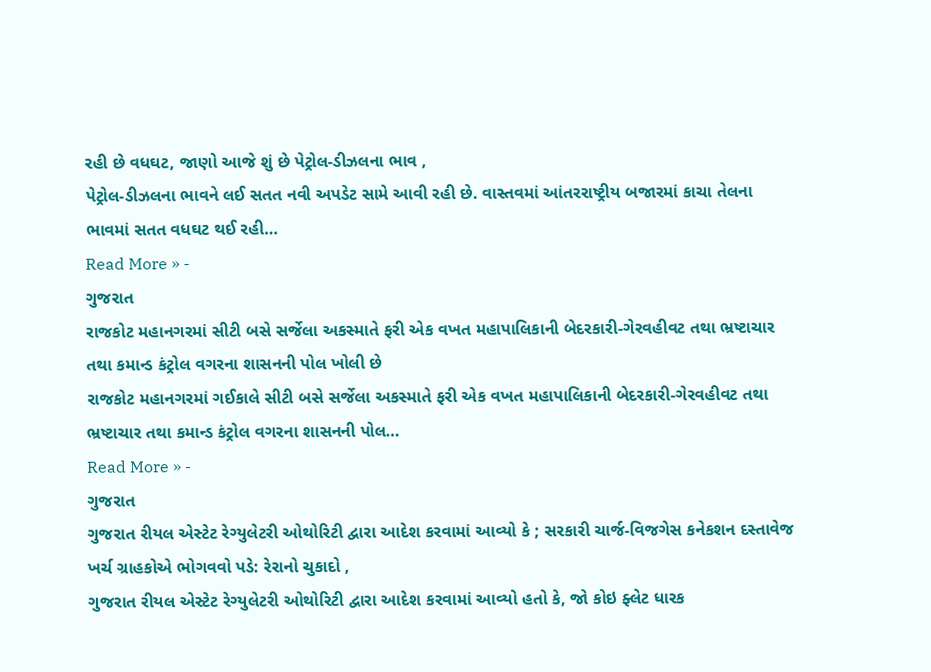રહી છે વધઘટ, જાણો આજે શું છે પેટ્રોલ-ડીઝલના ભાવ ,
પેટ્રોલ-ડીઝલના ભાવને લઈ સતત નવી અપડેટ સામે આવી રહી છે. વાસ્તવમાં આંતરરાષ્ટ્રીય બજારમાં કાચા તેલના ભાવમાં સતત વધઘટ થઈ રહી…
Read More » -
ગુજરાત
રાજકોટ મહાનગરમાં સીટી બસે સર્જેલા અકસ્માતે ફરી એક વખત મહાપાલિકાની બેદરકારી-ગેરવહીવટ તથા ભ્રષ્ટાચાર તથા કમાન્ડ કંટ્રોલ વગરના શાસનની પોલ ખોલી છે
રાજકોટ મહાનગરમાં ગઈકાલે સીટી બસે સર્જેલા અકસ્માતે ફરી એક વખત મહાપાલિકાની બેદરકારી-ગેરવહીવટ તથા ભ્રષ્ટાચાર તથા કમાન્ડ કંટ્રોલ વગરના શાસનની પોલ…
Read More » -
ગુજરાત
ગુજરાત રીયલ એસ્ટેટ રેગ્યુલેટરી ઓથોરિટી દ્વારા આદેશ કરવામાં આવ્યો કે ; સરકારી ચાર્જ-વિજગેસ કનેકશન દસ્તાવેજ ખર્ચ ગ્રાહકોએ ભોગવવો પડે: રેરાનો ચુકાદો ,
ગુજરાત રીયલ એસ્ટેટ રેગ્યુલેટરી ઓથોરિટી દ્વારા આદેશ કરવામાં આવ્યો હતો કે, જો કોઇ ફ્લેટ ધારક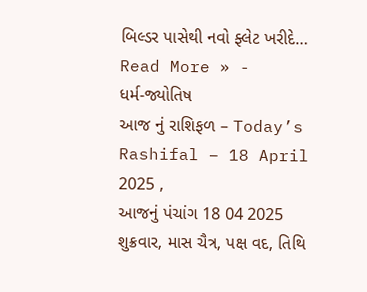બિલ્ડર પાસેથી નવો ફ્લેટ ખરીદે…
Read More » -
ધર્મ-જ્યોતિષ
આજ નું રાશિફળ – Today’s Rashifal – 18 April 2025 ,
આજનું પંચાંગ 18 04 2025 શુક્રવાર, માસ ચૈત્ર, પક્ષ વદ, તિથિ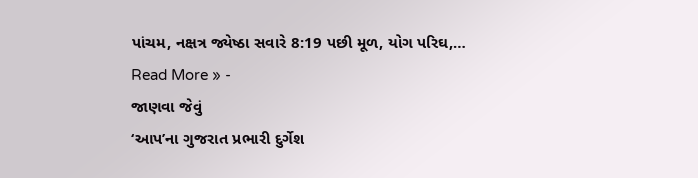પાંચમ, નક્ષત્ર જ્યેષ્ઠા સવારે 8:19 પછી મૂળ, યોગ પરિઘ,…
Read More » -
જાણવા જેવું
‘આપ’ના ગુજરાત પ્રભારી દુર્ગેશ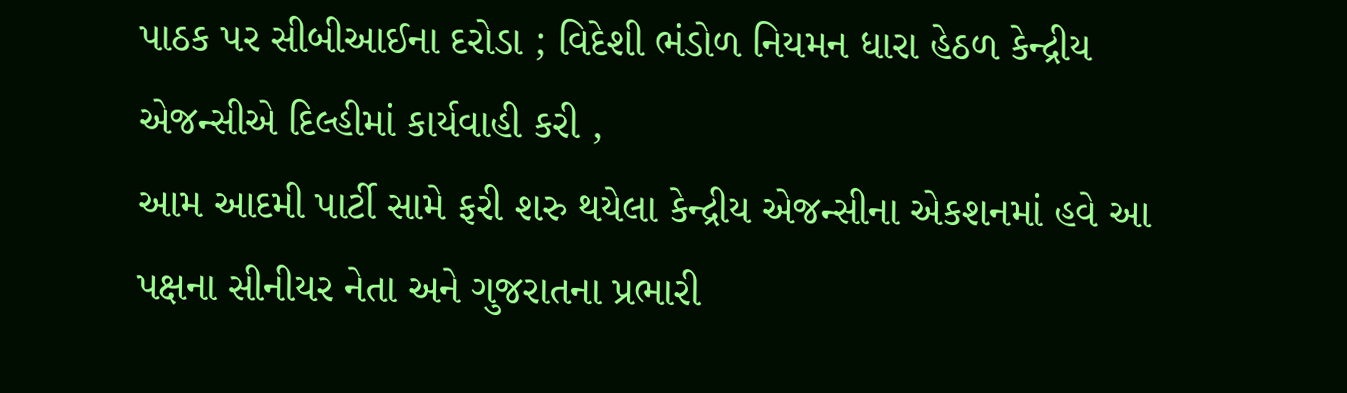પાઠક પર સીબીઆઈના દરોડા ; વિદેશી ભંડોળ નિયમન ધારા હેઠળ કેન્દ્રીય એજન્સીએ દિલ્હીમાં કાર્યવાહી કરી ,
આમ આદમી પાર્ટી સામે ફરી શરુ થયેલા કેન્દ્રીય એજન્સીના એકશનમાં હવે આ પક્ષના સીનીયર નેતા અને ગુજરાતના પ્રભારી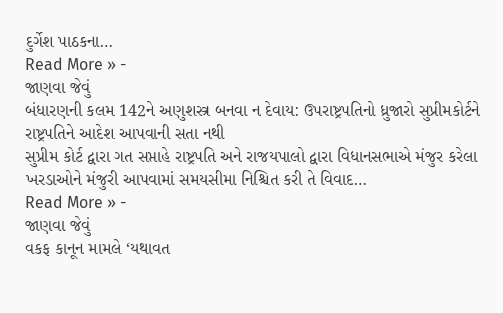દુર્ગેશ પાઠકના…
Read More » -
જાણવા જેવું
બંધારણની કલમ 142ને અણુશસ્ત્ર બનવા ન દેવાય: ઉપરાષ્ટ્રપતિનો ધ્રુજારો સુપ્રીમકોર્ટને રાષ્ટ્રપતિને આદેશ આપવાની સતા નથી
સુપ્રીમ કોર્ટ દ્વારા ગત સપ્તાહે રાષ્ટ્રપતિ અને રાજયપાલો દ્વારા વિધાનસભાએ મંજુર કરેલા ખરડાઓને મંજુરી આપવામાં સમયસીમા નિશ્ચિત કરી તે વિવાદ…
Read More » -
જાણવા જેવું
વકફ કાનૂન મામલે ‘યથાવત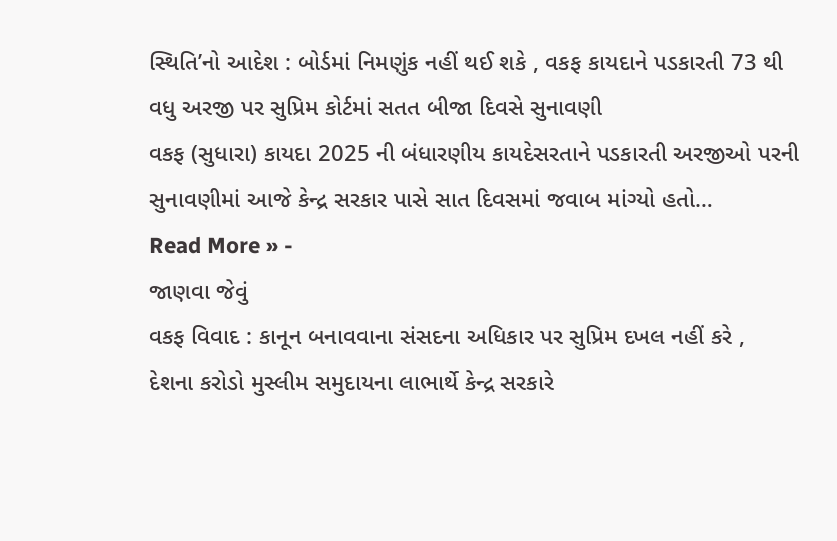સ્થિતિ’નો આદેશ : બોર્ડમાં નિમણુંક નહીં થઈ શકે , વકફ કાયદાને પડકારતી 73 થી વધુ અરજી પર સુપ્રિમ કોર્ટમાં સતત બીજા દિવસે સુનાવણી
વકફ (સુધારા) કાયદા 2025 ની બંધારણીય કાયદેસરતાને પડકારતી અરજીઓ પરની સુનાવણીમાં આજે કેન્દ્ર સરકાર પાસે સાત દિવસમાં જવાબ માંગ્યો હતો…
Read More » -
જાણવા જેવું
વકફ વિવાદ : કાનૂન બનાવવાના સંસદના અધિકાર પર સુપ્રિમ દખલ નહીં કરે ,
દેશના કરોડો મુસ્લીમ સમુદાયના લાભાર્થે કેન્દ્ર સરકારે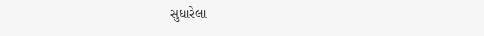સુધારેલા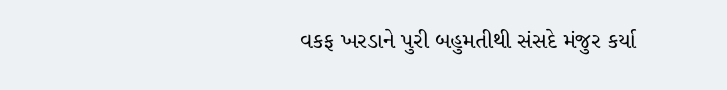વકફ ખરડાને પુરી બહુમતીથી સંસદે મંજુર કર્યા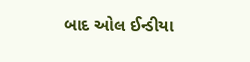બાદ ઓલ ઈન્ડીયા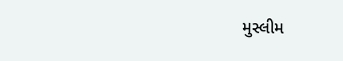મુસ્લીમ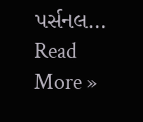પર્સનલ…
Read More »